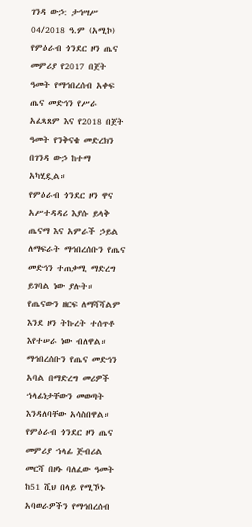ገንዳ ውኃ: ታኅሣሥ 04/2018 ዓ.ም (አሚኮ) የምዕራብ ጎንደር ዞን ጤና መምሪያ የ2017 በጀት ዓመት የማኅበረሰብ አቀፍ ጤና መድኅን የሥራ አፈጻጸም እና የ2018 በጀት ዓመት የንቅናቄ መድረክን በገንዳ ውኃ ከተማ አካሂዷል።
የምዕራብ ጎንደር ዞን ዋና አሥተዳዳሪ እያሱ ይላቅ ጤናማ እና አምራች ኃይል ለማፍራት ማኅበረሰቡን የጤና መድኅን ተጠቃሚ ማድረግ ይገባል ነው ያሉት።
የጤናውን ዘርፍ ለማሻሻልም እንደ ዞን ትኩረት ተሰጥቶ እየተሠራ ነው ብለዋል። ማኅበረሰቡን የጤና መድኅን አባል በማድረግ መሪዎች ኀላፊነታቸውን መወጣት እንዳለባቸው አሳስበዋል።
የምዕራብ ጎንደር ዞን ጤና መምሪያ ኀላፊ ጅብሪል መርሻ በዞኑ ባለፈው ዓመት ከ51 ሺህ በላይ የሚኾኑ አባወራዎችን የማኅበረሰብ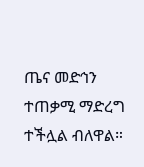ጤና መድኅን ተጠቃሚ ማድረግ ተችሏል ብለዋል።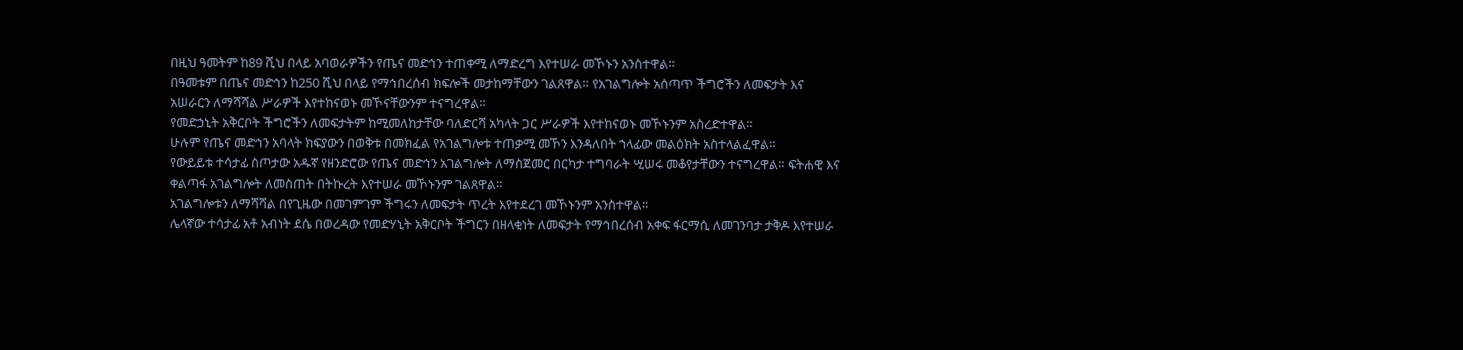በዚህ ዓመትም ከ89 ሺህ በላይ አባወራዎችን የጤና መድኅን ተጠቀሚ ለማድረግ እየተሠራ መኾኑን አንስተዋል።
በዓመቱም በጤና መድኅን ከ250 ሺህ በላይ የማኅበረሰብ ክፍሎች መታከማቸውን ገልጸዋል። የአገልግሎት አሰጣጥ ችግሮችን ለመፍታት እና አሠራርን ለማሻሻል ሥራዎች እየተከናወኑ መኾናቸውንም ተናግረዋል።
የመድኃኒት አቅርቦት ችግሮችን ለመፍታትም ከሚመለከታቸው ባለድርሻ አካላት ጋር ሥራዎች እየተከናወኑ መኾኑንም አስረድተዋል።
ሁሉም የጤና መድኅን አባላት ክፍያውን በወቅቱ በመክፈል የአገልግሎቱ ተጠቃሚ መኾን እንዳለበት ኀላፊው መልዕክት አስተላልፈዋል።
የውይይቱ ተሳታፊ ስጦታው አዱኛ የዘንድሮው የጤና መድኅን አገልግሎት ለማስጀመር በርካታ ተግባራት ሢሠሩ መቆየታቸውን ተናግረዋል። ፍትሐዊ እና ቀልጣፋ አገልግሎት ለመስጠት በትኩረት እየተሠራ መኾኑንም ገልጸዋል።
አገልግሎቱን ለማሻሻል በየጊዜው በመገምገም ችግሩን ለመፍታት ጥረት እየተደረገ መኾኑንም አንስተዋል።
ሌላኛው ተሳታፊ አቶ አብነት ደሴ በወረዳው የመድሃኒት አቅርቦት ችግርን በዘላቂነት ለመፍታት የማኅበረሰብ አቀፍ ፋርማሲ ለመገንባታ ታቅዶ እየተሠራ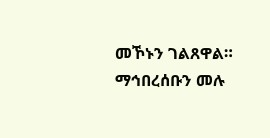መኾኑን ገልጸዋል።
ማኅበረሰቡን መሉ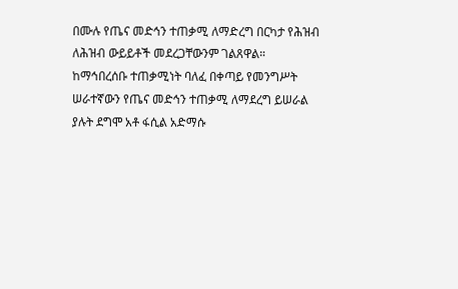በሙሉ የጤና መድኅን ተጠቃሚ ለማድረግ በርካታ የሕዝብ ለሕዝብ ውይይቶች መደረጋቸውንም ገልጸዋል።
ከማኅበረሰቡ ተጠቃሚነት ባለፈ በቀጣይ የመንግሥት ሠራተኛውን የጤና መድኅን ተጠቃሚ ለማደረግ ይሠራል ያሉት ደግሞ አቶ ፋሲል አድማሱ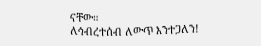ናቸው።
ለኅብረተሰብ ለውጥ እንተጋለን!